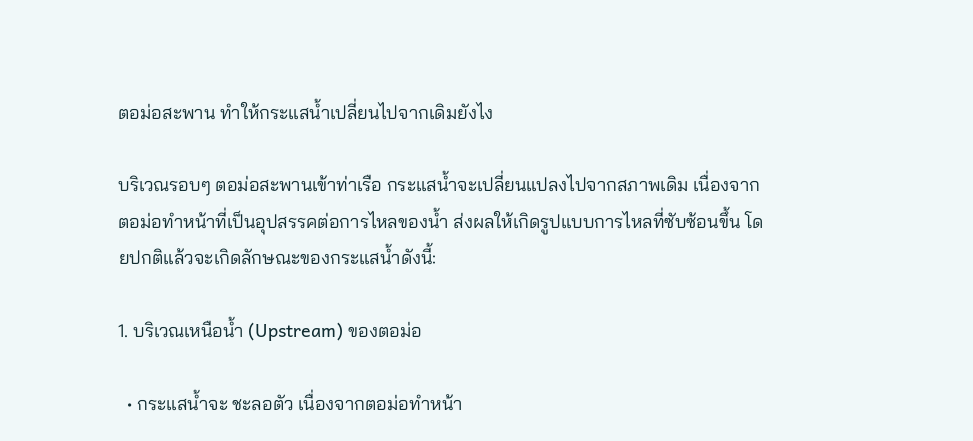ตอม่อสะพาน ทำให้กระแสน้ำเปลี่ยนไปจากเดิมยังไง

บริเวณรอบๆ ตอม่อสะพานเข้าท่าเรือ กระแสน้ำจะเปลี่ยนแปลงไปจากสภาพเดิม เนื่องจากตอม่อทำหน้าที่เป็นอุปสรรคต่อการไหลของน้ำ ส่งผลให้เกิดรูปแบบการไหลที่ซับซ้อนขึ้น โดยปกติแล้วจะเกิดลักษณะของกระแสน้ำดังนี้:

1. บริเวณเหนือน้ำ (Upstream) ของตอม่อ

  • กระแสน้ำจะ ชะลอตัว เนื่องจากตอม่อทำหน้า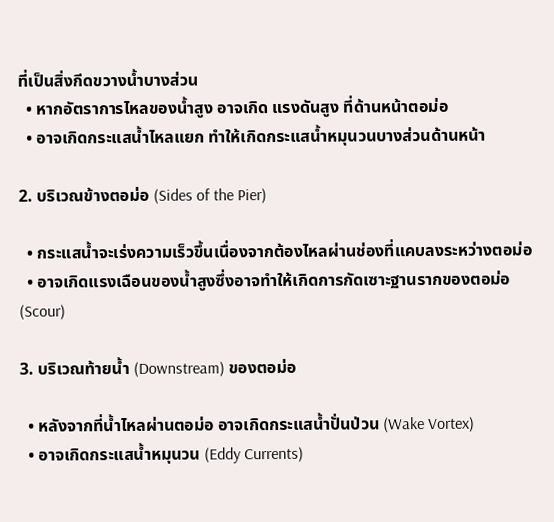ที่เป็นสิ่งกีดขวางน้ำบางส่วน
  • หากอัตราการไหลของน้ำสูง อาจเกิด แรงดันสูง ที่ด้านหน้าตอม่อ
  • อาจเกิดกระแสน้ำไหลแยก ทำให้เกิดกระแสน้ำหมุนวนบางส่วนด้านหน้า

2. บริเวณข้างตอม่อ (Sides of the Pier)

  • กระแสน้ำจะเร่งความเร็วขึ้นเนื่องจากต้องไหลผ่านช่องที่แคบลงระหว่างตอม่อ
  • อาจเกิดแรงเฉือนของน้ำสูงซึ่งอาจทำให้เกิดการกัดเซาะฐานรากของตอม่อ (Scour)

3. บริเวณท้ายน้ำ (Downstream) ของตอม่อ

  • หลังจากที่น้ำไหลผ่านตอม่อ อาจเกิดกระแสน้ำปั่นป่วน (Wake Vortex)
  • อาจเกิดกระแสน้ำหมุนวน (Eddy Currents)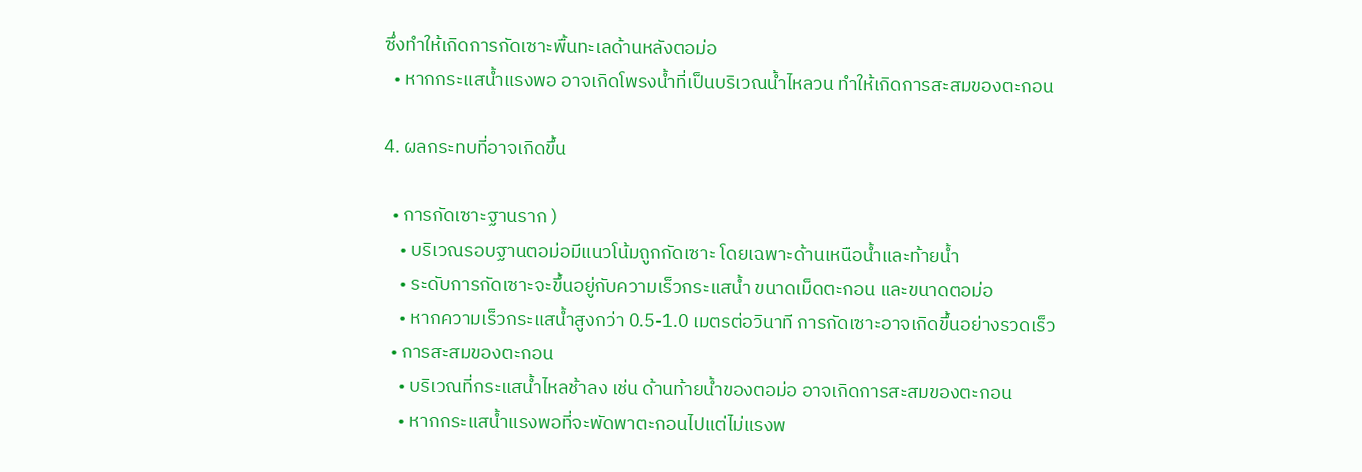ซึ่งทำให้เกิดการกัดเซาะพื้นทะเลด้านหลังตอม่อ
  • หากกระแสน้ำแรงพอ อาจเกิดโพรงน้ำที่เป็นบริเวณน้ำไหลวน ทำให้เกิดการสะสมของตะกอน

4. ผลกระทบที่อาจเกิดขึ้น

  • การกัดเซาะฐานราก )
    • บริเวณรอบฐานตอม่อมีแนวโน้มถูกกัดเซาะ โดยเฉพาะด้านเหนือน้ำและท้ายน้ำ
    • ระดับการกัดเซาะจะขึ้นอยู่กับความเร็วกระแสน้ำ ขนาดเม็ดตะกอน และขนาดตอม่อ
    • หากความเร็วกระแสน้ำสูงกว่า 0.5-1.0 เมตรต่อวินาที การกัดเซาะอาจเกิดขึ้นอย่างรวดเร็ว
  • การสะสมของตะกอน
    • บริเวณที่กระแสน้ำไหลช้าลง เช่น ด้านท้ายน้ำของตอม่อ อาจเกิดการสะสมของตะกอน
    • หากกระแสน้ำแรงพอที่จะพัดพาตะกอนไปแต่ไม่แรงพ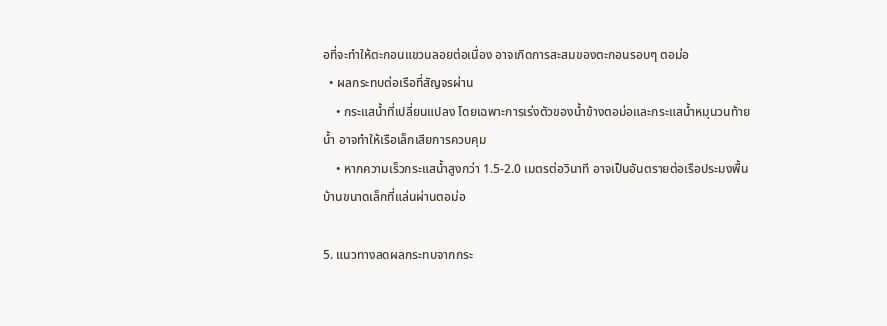อที่จะทำให้ตะกอนแขวนลอยต่อเนื่อง อาจเกิดการสะสมของตะกอนรอบๆ ตอม่อ
  • ผลกระทบต่อเรือที่สัญจรผ่าน
    • กระแสน้ำที่เปลี่ยนแปลง โดยเฉพาะการเร่งตัวของน้ำข้างตอม่อและกระแสน้ำหมุนวนท้ายน้ำ อาจทำให้เรือเล็กเสียการควบคุม
    • หากความเร็วกระแสน้ำสูงกว่า 1.5-2.0 เมตรต่อวินาที อาจเป็นอันตรายต่อเรือประมงพื้นบ้านขนาดเล็กที่แล่นผ่านตอม่อ

5. แนวทางลดผลกระทบจากกระ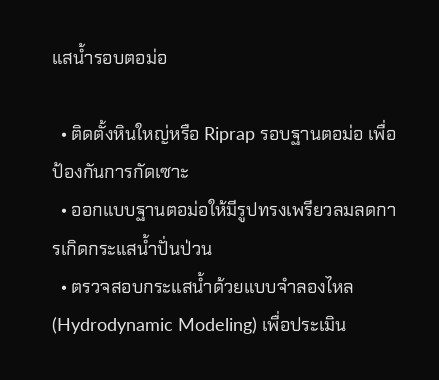แสน้ำรอบตอม่อ

  • ติดตั้งหินใหญ่หรือ Riprap รอบฐานตอม่อ เพื่อป้องกันการกัดเซาะ
  • ออกแบบฐานตอม่อให้มีรูปทรงเพรียวลมลดการเกิดกระแสน้ำปั่นป่วน
  • ตรวจสอบกระแสน้ำด้วยแบบจำลองไหล (Hydrodynamic Modeling) เพื่อประเมิน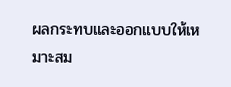ผลกระทบและออกแบบให้เหมาะสม